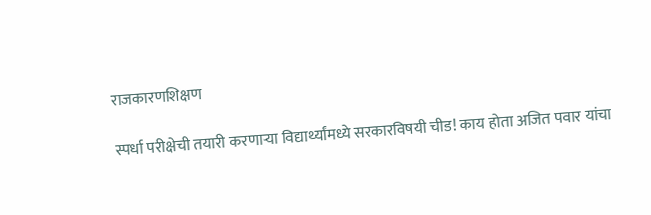राजकारणशिक्षण

स्पर्धा परीक्षेची तयारी करणाऱ्या विद्यार्थ्यांमध्ये सरकारविषयी चीड! काय होता अजित पवार यांचा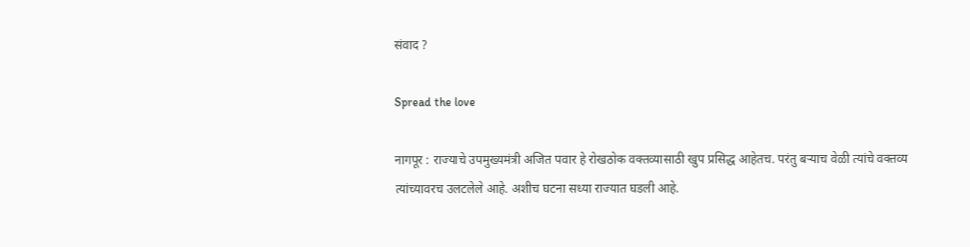संवाद ?

Spread the love

नागपूर : राज्याचे उपमुख्यमंत्री अजित पवार हे रोखठोक वक्तव्यासाठी खुप प्रसिद्ध आहेतच. परंतु बऱ्याच वेळी त्यांचे वक्तव्य त्यांच्यावरच उलटलेले आहे. अशीच घटना सध्या राज्यात घडली आहे.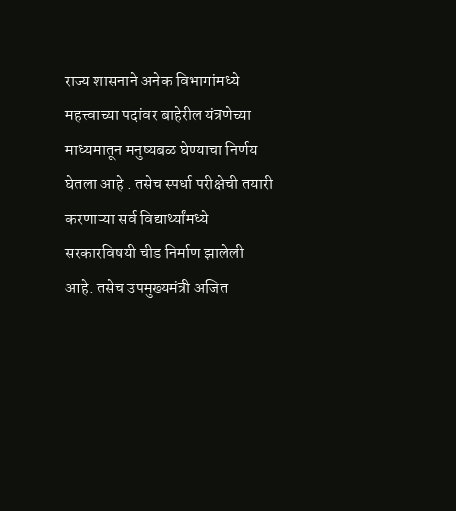राज्य शासनाने अनेक विभागांमध्ये महत्त्वाच्या पदांवर बाहेरील यंत्रणेच्या माध्यमातून मनुष्यबळ घेण्याचा निर्णय घेतला आहे . तसेच स्पर्धा परीक्षेची तयारी करणाऱ्या सर्व विद्यार्थ्यांमध्ये सरकारविषयी चीड निर्माण झालेली आहे. तसेच उपमुख्यमंत्री अजित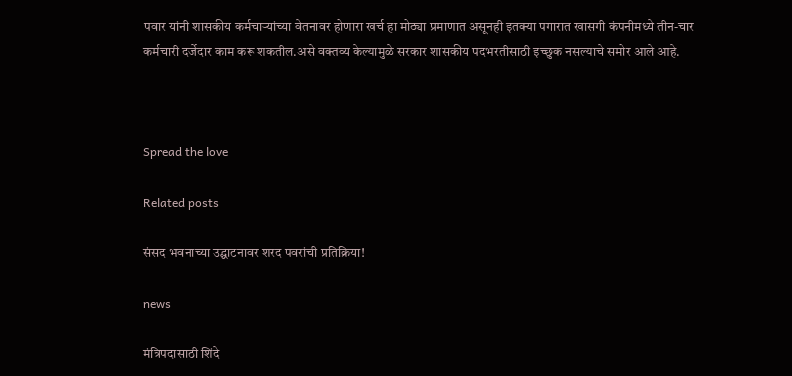पवार यांनी शासकीय कर्मचाऱ्यांच्या वेतनावर होणारा खर्च हा मोठ्या प्रमाणात असूनही इतक्या पगारात खासगी कंपनीमध्ये तीन-चार कर्मचारी दर्जेदार काम करू शकतील.असे वक्तव्य केल्यामुळे सरकार शासकीय पदभरतीसाठी इच्छुक नसल्याचे समोर आले आहे.



Spread the love

Related posts

संसद भवनाच्या उद्घाटनावर शरद पवरांची प्रतिक्रिया!

news

मंत्रिपदासाठी शिंदे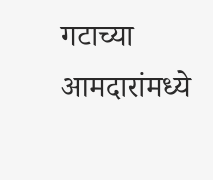गटाच्या आमदारांमध्ये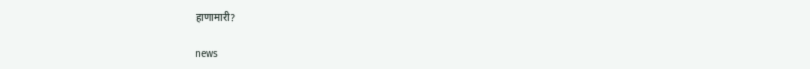हाणामारी?

news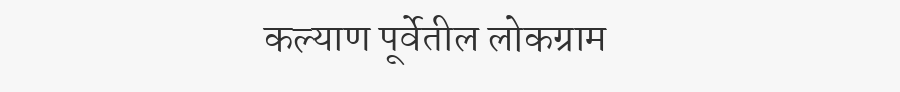कल्याण पूर्वेतील लोकग्राम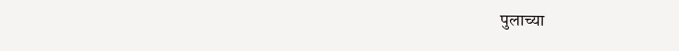पुलाच्या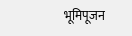भूमिपूजन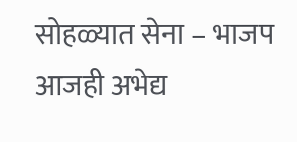सोहळ्यात सेना – भाजप आजही अभेद्य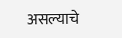असल्याचे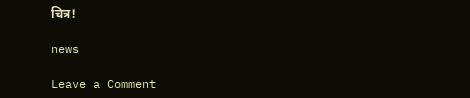चित्र!

news

Leave a Comment